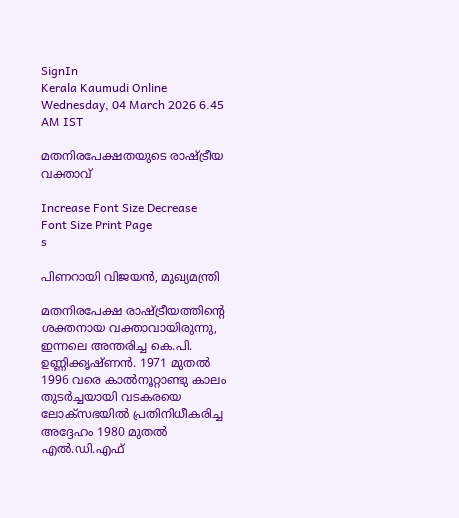SignIn
Kerala Kaumudi Online
Wednesday, 04 March 2026 6.45 AM IST

മതനിരപേക്ഷതയുടെ രാഷ്ട്രീയ വക്താവ്

Increase Font Size Decrease Font Size Print Page
s

പിണറായി വിജയൻ, മുഖ്യമന്ത്രി

മതനിരപേക്ഷ രാഷ്ട്രീയത്തിന്റെ ശക്തനായ വക്താവായിരുന്നു, ഇന്നലെ അന്തരിച്ച കെ.പി. ഉണ്ണിക്കൃഷ്ണൻ. 1971 മുതൽ 1996 വരെ കാൽനൂറ്റാണ്ടു കാലം തുടർച്ചയായി വടകരയെ ലോക്സഭയിൽ പ്രതിനിധീകരിച്ച അദ്ദേഹം 1980 മുതൽ എൽ.ഡി.എഫ്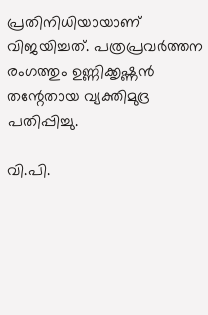പ്രതിനിധിയായാണ് വിജയിച്ചത്. പത്രപ്രവർത്തന രംഗത്തും ഉണ്ണിക്കൃഷ്ണൻ തന്റേതായ വ്യക്തിമുദ്ര പതിപ്പിച്ചു.

വി.പി.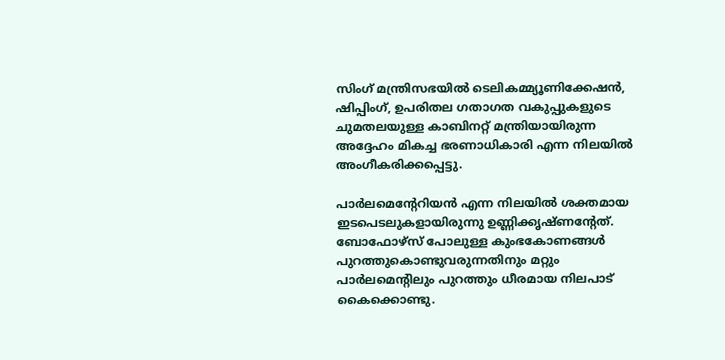സിംഗ് മന്ത്രിസഭയിൽ ടെലികമ്മ്യൂണിക്കേഷൻ, ഷിപ്പിംഗ്, ഉപരിതല ഗതാഗത വകുപ്പുകളുടെ ചുമതലയുള്ള കാബിനറ്റ് മന്ത്രിയായിരുന്ന അദ്ദേഹം മികച്ച ഭരണാധികാരി എന്ന നിലയിൽ അംഗീകരിക്കപ്പെട്ടു.

പാർലമെന്റേറിയൻ എന്ന നിലയിൽ ശക്തമായ ഇടപെടലുകളായിരുന്നു ഉണ്ണിക്കൃഷ്ണന്റേത്. ബോഫോഴ്സ് പോലുള്ള കുംഭകോണങ്ങൾ പുറത്തുകൊണ്ടുവരുന്നതിനും മറ്റും പാർലമെന്റിലും പുറത്തും ധീരമായ നിലപാട് കൈക്കൊണ്ടു.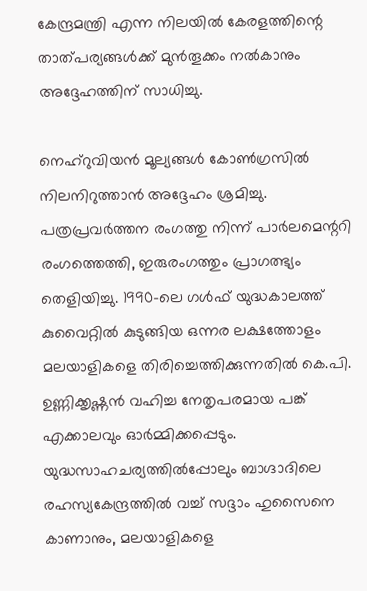കേന്ദ്രമന്ത്രി എന്ന നിലയിൽ കേരളത്തിന്റെ താത്പര്യങ്ങൾക്ക് മുൻതൂക്കം നൽകാനും അദ്ദേഹത്തിന് സാധിച്ചു.

നെഹ്റുവിയൻ മൂല്യങ്ങൾ കോൺഗ്രസിൽ നിലനിറുത്താൻ അദ്ദേഹം ശ്രമിച്ചു. പത്രപ്രവർത്തന രംഗത്തു നിന്ന് പാർലമെന്ററി രംഗത്തെത്തി, ഇരുരംഗത്തും പ്രാഗത്ഭ്യം തെളിയിച്ചു. 1990-ലെ ഗൾഫ് യുദ്ധകാലത്ത് കുവൈറ്റിൽ കുടുങ്ങിയ ഒന്നര ലക്ഷത്തോളം മലയാളികളെ തിരിച്ചെത്തിക്കുന്നതിൽ കെ.പി. ഉണ്ണിക്കൃഷ്ണൻ വഹിച്ച നേതൃപരമായ പങ്ക് എക്കാലവും ഓർമ്മിക്കപ്പെടും. യുദ്ധസാഹചര്യത്തിൽപ്പോലും ബാഗ്ദാദിലെ രഹസ്യകേന്ദ്രത്തിൽ വച്ച് സദ്ദാം ഹുസൈനെ കാണാനും, മലയാളികളെ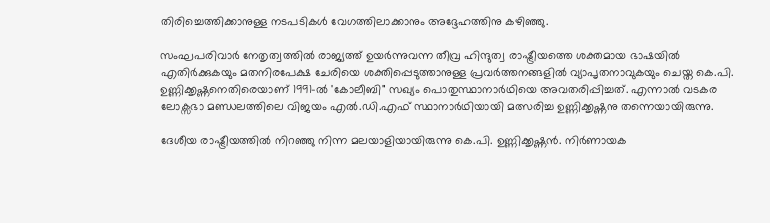തിരിച്ചെത്തിക്കാനുള്ള നടപടികൾ വേഗത്തിലാക്കാനും അദ്ദേഹത്തിനു കഴിഞ്ഞു.

സംഘപരിവാർ നേതൃത്വത്തിൽ രാജ്യത്ത് ഉയർന്നുവന്ന തീവ്ര ഹിന്ദുത്വ രാഷ്ട്രീയത്തെ ശക്തമായ ഭാഷയിൽ എതിർക്കുകയും മതനിരപേക്ഷ ചേരിയെ ശക്തിപ്പെടുത്താനുള്ള പ്രവർത്തനങ്ങളിൽ വ്യാപൃതനാവുകയും ചെയ്ത കെ.പി. ഉണ്ണിക്കൃഷ്ണനെതിരെയാണ് 1991-ൽ 'കോലീബി" സഖ്യം പൊതുസ്ഥാനാർഥിയെ അവതരിപ്പിച്ചത്. എന്നാൽ വടകര ലോക്സഭാ മണ്ഡലത്തിലെ വിജയം എൽ.ഡി.എഫ് സ്ഥാനാർഥിയായി മത്സരിച്ച ഉണ്ണിക്കൃഷ്ണനു തന്നെയായിരുന്നു.

ദേശീയ രാഷ്ട്രീയത്തിൽ നിറഞ്ഞു നിന്ന മലയാളിയായിരുന്നു കെ.പി. ഉണ്ണിക്കൃഷ്ണൻ. നിർണായക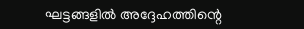ഘട്ടങ്ങളിൽ അദ്ദേഹത്തിന്റെ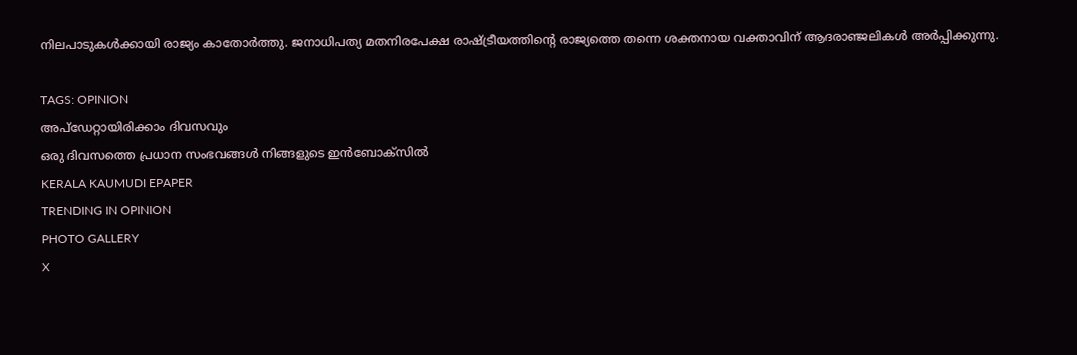നിലപാടുകൾക്കായി രാജ്യം കാതോർത്തു. ജനാധിപത്യ മതനിരപേക്ഷ രാഷ്ട്രീയത്തിന്റെ രാജ്യത്തെ തന്നെ ശക്തനായ വക്താവിന് ആദരാഞ്ജലികൾ അർപ്പിക്കുന്നു.

TAGS: OPINION
അപ്ഡേറ്റായിരിക്കാം ദിവസവും
ഒരു ദിവസത്തെ പ്രധാന സംഭവങ്ങൾ നിങ്ങളുടെ ഇൻബോക്സിൽ
KERALA KAUMUDI EPAPER
TRENDING IN OPINION
PHOTO GALLERY
X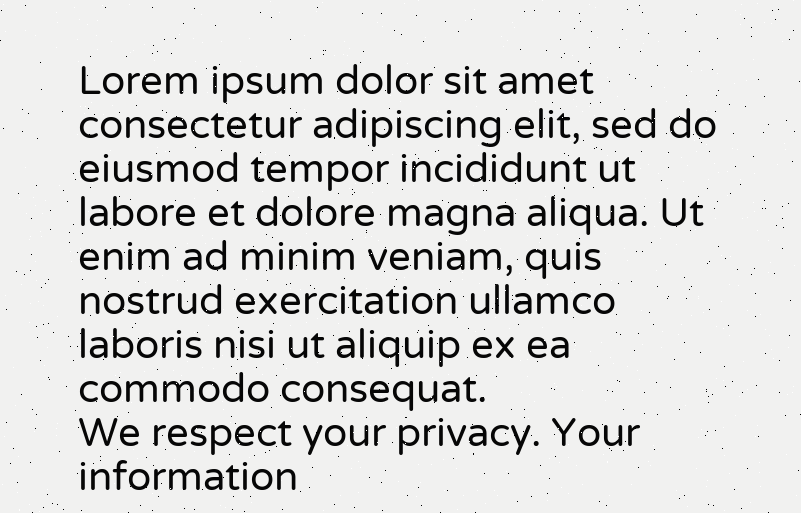Lorem ipsum dolor sit amet
consectetur adipiscing elit, sed do eiusmod tempor incididunt ut labore et dolore magna aliqua. Ut enim ad minim veniam, quis nostrud exercitation ullamco laboris nisi ut aliquip ex ea commodo consequat.
We respect your privacy. Your information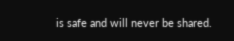is safe and will never be shared.